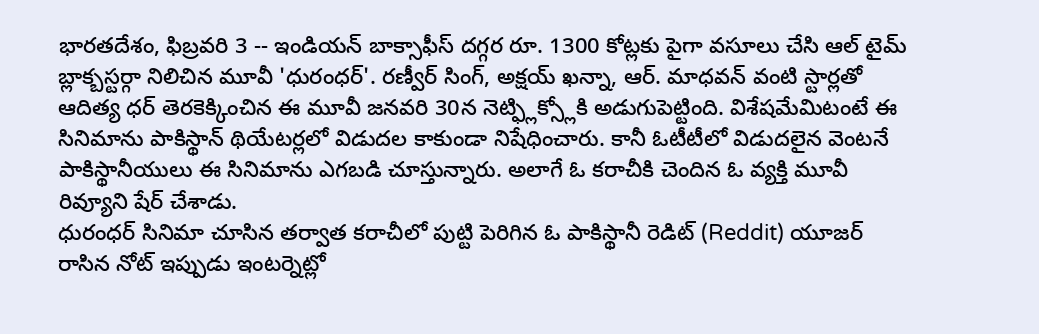భారతదేశం, ఫిబ్రవరి 3 -- ఇండియన్ బాక్సాఫీస్ దగ్గర రూ. 1300 కోట్లకు పైగా వసూలు చేసి ఆల్ టైమ్ బ్లాక్బస్టర్గా నిలిచిన మూవీ 'ధురంధర్'. రణ్వీర్ సింగ్, అక్షయ్ ఖన్నా, ఆర్. మాధవన్ వంటి స్టార్లతో ఆదిత్య ధర్ తెరకెక్కించిన ఈ మూవీ జనవరి 30న నెట్ఫ్లిక్స్లోకి అడుగుపెట్టింది. విశేషమేమిటంటే ఈ సినిమాను పాకిస్థాన్ థియేటర్లలో విడుదల కాకుండా నిషేధించారు. కానీ ఓటీటీలో విడుదలైన వెంటనే పాకిస్థానీయులు ఈ సినిమాను ఎగబడి చూస్తున్నారు. అలాగే ఓ కరాచీకి చెందిన ఓ వ్యక్తి మూవీ రివ్యూని షేర్ చేశాడు.
ధురంధర్ సినిమా చూసిన తర్వాత కరాచీలో పుట్టి పెరిగిన ఓ పాకిస్థానీ రెడిట్ (Reddit) యూజర్ రాసిన నోట్ ఇప్పుడు ఇంటర్నెట్లో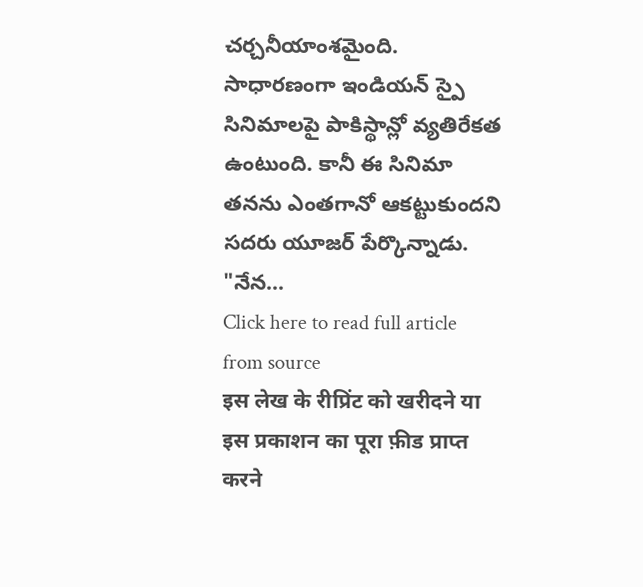చర్చనీయాంశమైంది. సాధారణంగా ఇండియన్ స్పై సినిమాలపై పాకిస్థాన్లో వ్యతిరేకత ఉంటుంది. కానీ ఈ సినిమా తనను ఎంతగానో ఆకట్టుకుందని సదరు యూజర్ పేర్కొన్నాడు.
"నేన...
Click here to read full article from source
इस लेख के रीप्रिंट को खरीदने या इस प्रकाशन का पूरा फ़ीड प्राप्त करने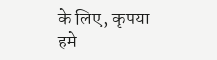के लिए, कृपया
हमे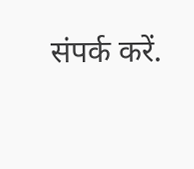संपर्क करें.